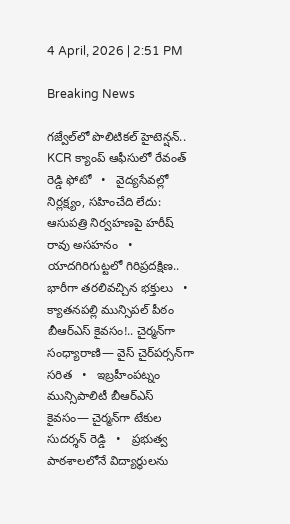4 April, 2026 | 2:51 PM

Breaking News

గజ్వేల్‌లో పొలిటికల్ హైటెన్షన్.. KCR క్యాంప్ ఆఫీసులో రేవంత్ రెడ్డి ఫోటో   •   వైద్యసేవల్లో నిర్లక్ష్యం, సహించేది లేదు: ఆసుపత్రి నిర్వహణపై హరీష్ రావు అసహనం   •   యాదగిరిగుట్టలో గిరిప్రదక్షిణ.. భారీగా తరలివచ్చిన భక్తులు   •   క్యాతనపల్లి మున్సిపల్ పీఠం బీఆర్ఎస్ కైవసం!.. చైర్మన్‌గా సంధ్యారాణి— వైస్‌ చైర్‌పర్సన్‌గా సరిత   •   ఇబ్రహీంపట్నం మున్సిపాలిటీ బీఆర్ఎస్ కైవసం— చైర్మన్‌గా టేకుల సుదర్శన్ రెడ్డి   •   ప్రభుత్వ పాఠశాలలోనే విద్యార్థులను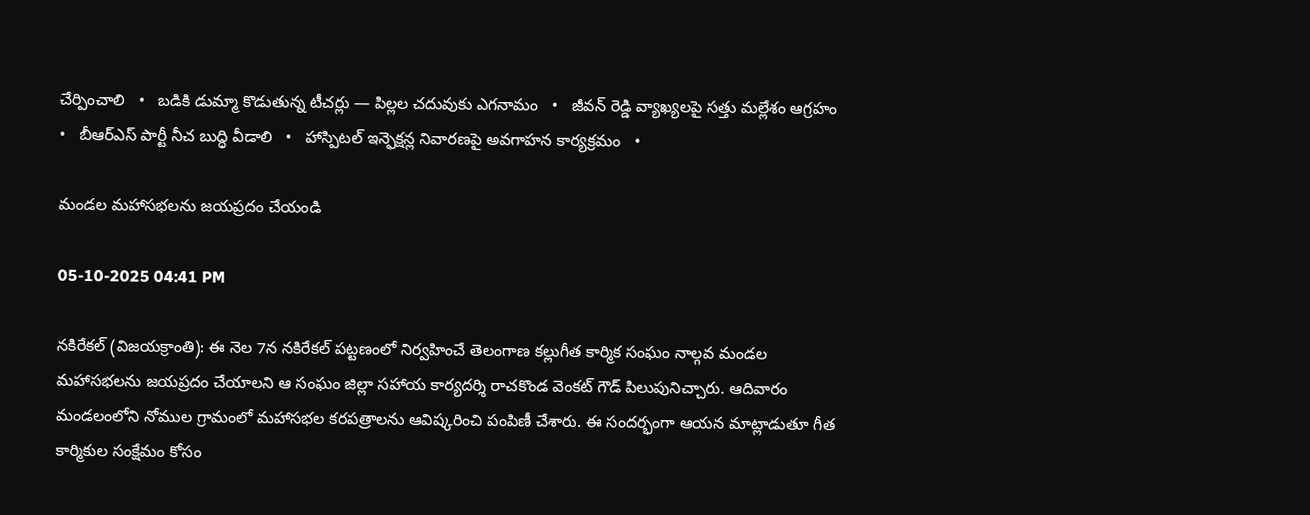చేర్పించాలి   •   బడికి డుమ్మా కొడుతున్న టీచర్లు — పిల్లల చదువుకు ఎగనామం   •   జీవన్ రెడ్డి వ్యాఖ్యలపై సత్తు మల్లేశం ఆగ్రహం   •   బీఆర్ఎస్ పార్టీ నీచ బుద్ధి వీడాలి   •   హాస్పిటల్ ఇన్ఫెక్షన్ల నివారణపై అవగాహన కార్యక్రమం   •

మండల మహాసభలను జయప్రదం చేయండి

05-10-2025 04:41 PM

నకిరేకల్ (విజయక్రాంతి): ఈ నెల 7న నకిరేకల్ పట్టణంలో నిర్వహించే తెలంగాణ కల్లుగీత కార్మిక సంఘం నాల్గవ మండల మహాసభలను జయప్రదం చేయాలని ఆ సంఘం జిల్లా సహాయ కార్యదర్శి రాచకొండ వెంకట్ గౌడ్ పిలుపునిచ్చారు. ఆదివారం మండలంలోని నోముల గ్రామంలో మహాసభల కరపత్రాలను ఆవిష్కరించి పంపిణీ చేశారు. ఈ సందర్భంగా ఆయన మాట్లాడుతూ గీత కార్మికుల సంక్షేమం కోసం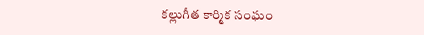కల్లుగీత కార్మిక సంఘం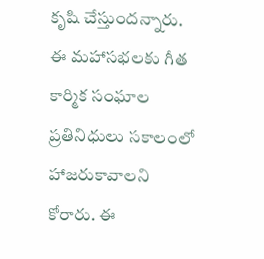కృషి చేస్తుందన్నారు. ఈ మహాసభలకు గీత కార్మిక సంఘాల ప్రతినిధులు సకాలంలో హాజరుకావాలని కోరారు. ఈ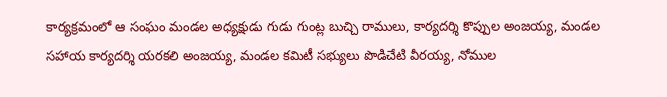కార్యక్రమంలో ఆ సంఘం మండల అధ్యక్షుడు గుడు గుంట్ల బుచ్చి రాములు, కార్యదర్శి కొప్పుల అంజయ్య, మండల సహాయ కార్యదర్శి యరకలి అంజయ్య, మండల కమిటీ సభ్యులు పొడిచేటి వీరయ్య, నోముల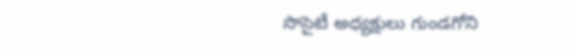సొసైటీ అధ్యక్షులు గుండగోని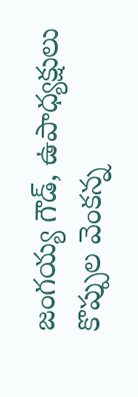జంగయ్య గౌడ్, ఉపాధ్యక్షులు కొప్పుల వెంకన్న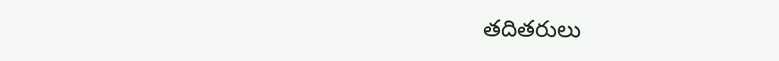తదితరులు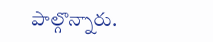పాల్గొన్నారు.